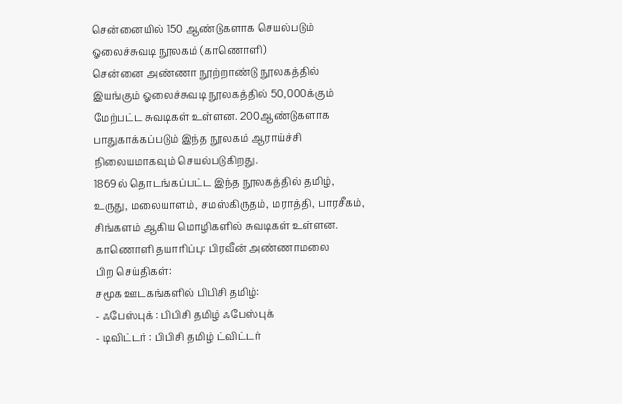சென்னையில் 150 ஆண்டுகளாக செயல்படும் ஓலைச்சுவடி நூலகம் (காணொளி)
சென்னை அண்ணா நூற்றாண்டு நூலகத்தில் இயங்கும் ஓலைச்சுவடி நூலகத்தில் 50,000க்கும் மேற்பட்ட சுவடிகள் உள்ளன. 200ஆண்டுகளாக பாதுகாக்கப்படும் இந்த நூலகம் ஆராய்ச்சி நிலையமாகவும் செயல்படுகிறது.
1869ல் தொடங்கப்பட்ட இந்த நூலகத்தில் தமிழ், உருது, மலையாளம், சமஸ்கிருதம், மராத்தி, பாரசீகம், சிங்களம் ஆகிய மொழிகளில் சுவடிகள் உள்ளன.
காணொளி தயாரிப்பு: பிரவீன் அண்ணாமலை
பிற செய்திகள்:
சமூக ஊடகங்களில் பிபிசி தமிழ்:
- ஃபேஸ்புக் : பிபிசி தமிழ் ஃபேஸ்புக்
- டிவிட்டர் : பிபிசி தமிழ் ட்விட்டர்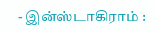- இன்ஸ்டாகிராம் :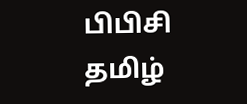பிபிசி தமிழ்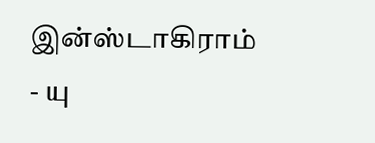இன்ஸ்டாகிராம்
- யு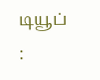டியூப் :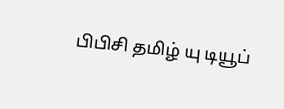பிபிசி தமிழ் யு டியூப்